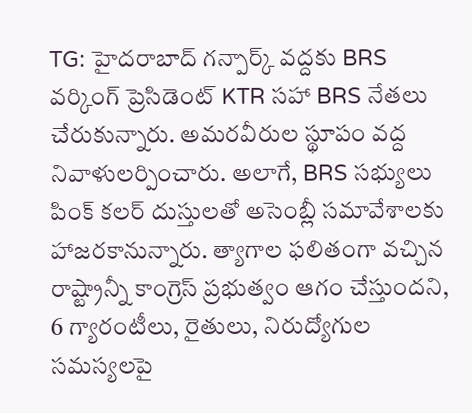TG: హైదరాబాద్ గన్పార్క్ వద్దకు BRS వర్కింగ్ ప్రెసిడెంట్ KTR సహా BRS నేతలు చేరుకున్నారు. అమరవీరుల స్థూపం వద్ద నివాళులర్పించారు. అలాగే, BRS సభ్యులు పింక్ కలర్ దుస్తులతో అసెంబ్లీ సమావేశాలకు హాజరకానున్నారు. త్యాగాల ఫలితంగా వచ్చిన రాష్ట్రాన్నీ కాంగ్రెస్ ప్రభుత్వం ఆగం చేస్తుందని, 6 గ్యారంటీలు, రైతులు, నిరుద్యోగుల సమస్యలపై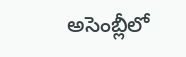అసెంబ్లీలో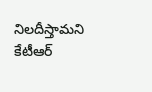నిలదీస్తామని కేటీఆర్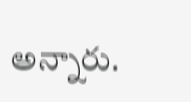అన్నారు.